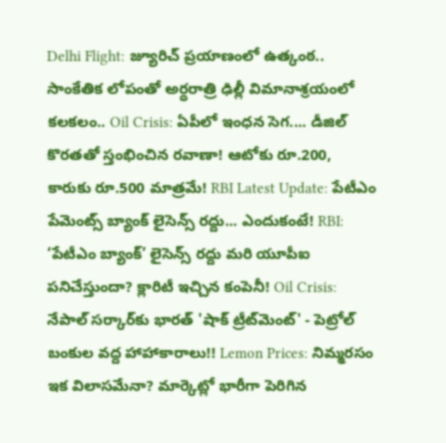Delhi Flight: జ్యూరిచ్ ప్రయాణంలో ఉత్కంఠ.. సాంకేతిక లోపంతో అర్ధరాత్రి ఢిల్లీ విమానాశ్రయంలో కలకలం.. Oil Crisis: ఏపీలో ఇంధన సెగ.... డీజిల్ కొరతతో స్తంభించిన రవాణా! ఆటోకు రూ.200, కారుకు రూ.500 మాత్రమే! RBI Latest Update: పేటీఎం పేమెంట్స్ బ్యాంక్ లైసెన్స్ రద్దు... ఎందుకంటే! RBI: ‘పేటీఎం బ్యాంక్’ లైసెన్స్ రద్దు మరి యూపీఐ పనిచేస్తుందా? క్లారిటీ ఇచ్చిన కంపెనీ! Oil Crisis: నేపాల్ సర్కార్‌కు భారత్ 'షాక్ ట్రీట్‌మెంట్' - పెట్రోల్ బంకుల వద్ద హాహాకారాలు!! Lemon Prices: నిమ్మరసం ఇక విలాసమేనా? మార్కెట్లో భారీగా పెరిగిన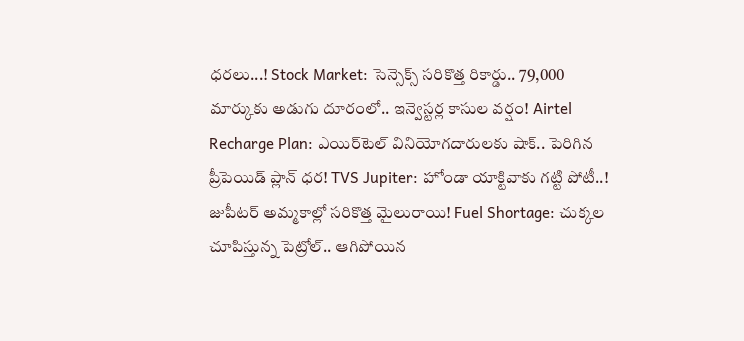ధరలు...! Stock Market: సెన్సెక్స్ సరికొత్త రికార్డు.. 79,000 మార్కుకు అడుగు దూరంలో.. ఇన్వెస్టర్ల కాసుల వర్షం! Airtel Recharge Plan: ఎయిర్‌టెల్ వినియోగదారులకు షాక్.. పెరిగిన ప్రీపెయిడ్ ప్లాన్ ధర! TVS Jupiter: హోండా యాక్టివాకు గట్టి పోటీ..! జుపీటర్ అమ్మకాల్లో సరికొత్త మైలురాయి! Fuel Shortage: చుక్కల చూపిస్తున్న పెట్రోల్.. ఆగిపోయిన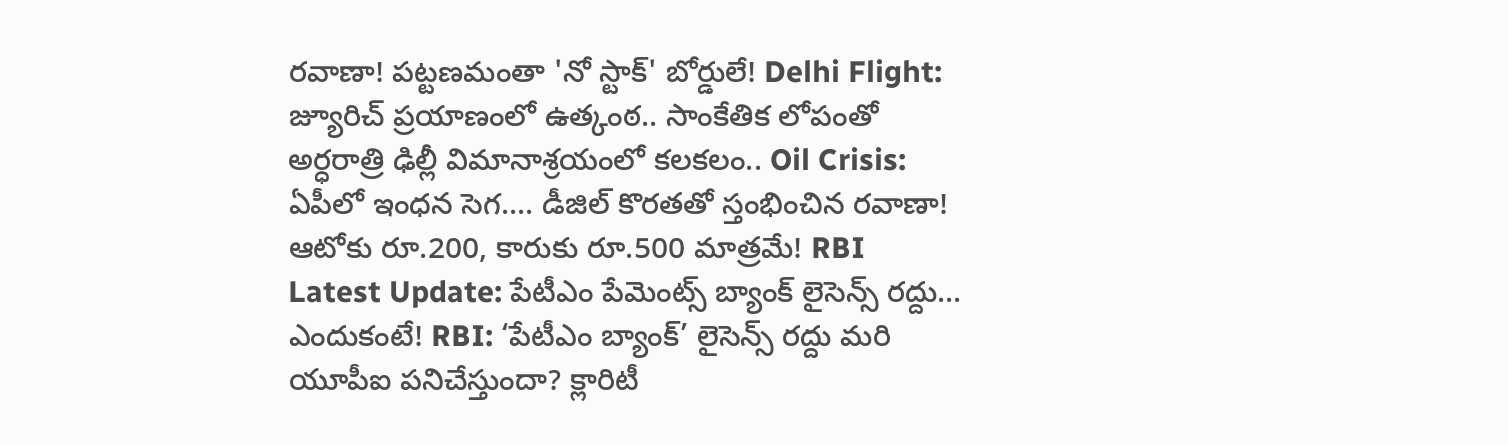రవాణా! పట్టణమంతా 'నో స్టాక్' బోర్డులే! Delhi Flight: జ్యూరిచ్ ప్రయాణంలో ఉత్కంఠ.. సాంకేతిక లోపంతో అర్ధరాత్రి ఢిల్లీ విమానాశ్రయంలో కలకలం.. Oil Crisis: ఏపీలో ఇంధన సెగ.... డీజిల్ కొరతతో స్తంభించిన రవాణా! ఆటోకు రూ.200, కారుకు రూ.500 మాత్రమే! RBI Latest Update: పేటీఎం పేమెంట్స్ బ్యాంక్ లైసెన్స్ రద్దు... ఎందుకంటే! RBI: ‘పేటీఎం బ్యాంక్’ లైసెన్స్ రద్దు మరి యూపీఐ పనిచేస్తుందా? క్లారిటీ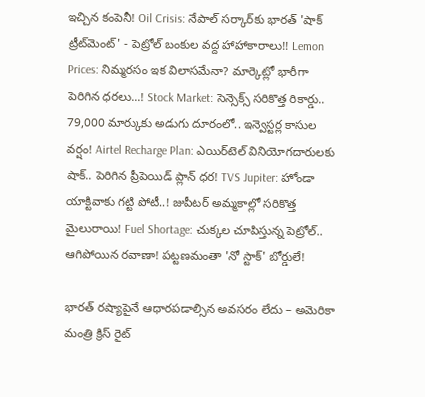ఇచ్చిన కంపెనీ! Oil Crisis: నేపాల్ సర్కార్‌కు భారత్ 'షాక్ ట్రీట్‌మెంట్' - పెట్రోల్ బంకుల వద్ద హాహాకారాలు!! Lemon Prices: నిమ్మరసం ఇక విలాసమేనా? మార్కెట్లో భారీగా పెరిగిన ధరలు...! Stock Market: సెన్సెక్స్ సరికొత్త రికార్డు.. 79,000 మార్కుకు అడుగు దూరంలో.. ఇన్వెస్టర్ల కాసుల వర్షం! Airtel Recharge Plan: ఎయిర్‌టెల్ వినియోగదారులకు షాక్.. పెరిగిన ప్రీపెయిడ్ ప్లాన్ ధర! TVS Jupiter: హోండా యాక్టివాకు గట్టి పోటీ..! జుపీటర్ అమ్మకాల్లో సరికొత్త మైలురాయి! Fuel Shortage: చుక్కల చూపిస్తున్న పెట్రోల్.. ఆగిపోయిన రవాణా! పట్టణమంతా 'నో స్టాక్' బోర్డులే!

భారత్ రష్యాపైనే ఆధారపడాల్సిన అవసరం లేదు – అమెరికా మంత్రి క్రిస్ రైట్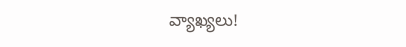వ్యాఖ్యలు!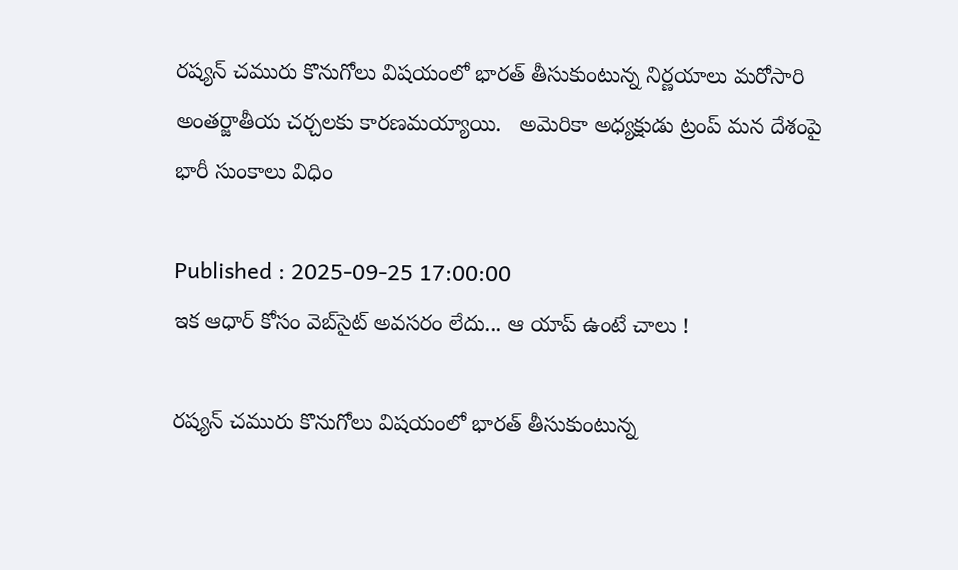రష్యన్ చమురు కొనుగోలు విషయంలో భారత్ తీసుకుంటున్న నిర్ణయాలు మరోసారి అంతర్జాతీయ చర్చలకు కారణమయ్యాయి.   అమెరికా అధ్యక్షుడు ట్రంప్ మన దేశంపై భారీ సుంకాలు విధిం

Published : 2025-09-25 17:00:00
ఇక ఆధార్ కోసం వెబ్‌సైట్ అవసరం లేదు... ఆ యాప్ ఉంటే చాలు !

రష్యన్ చమురు కొనుగోలు విషయంలో భారత్ తీసుకుంటున్న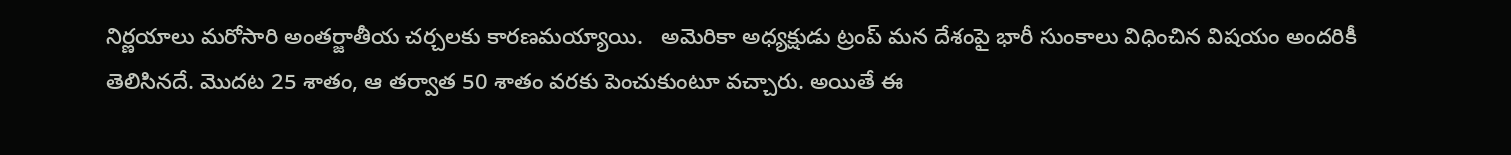నిర్ణయాలు మరోసారి అంతర్జాతీయ చర్చలకు కారణమయ్యాయి.   అమెరికా అధ్యక్షుడు ట్రంప్ మన దేశంపై భారీ సుంకాలు విధించిన విషయం అందరికీ తెలిసినదే. మొదట 25 శాతం, ఆ తర్వాత 50 శాతం వరకు పెంచుకుంటూ వచ్చారు. అయితే ఈ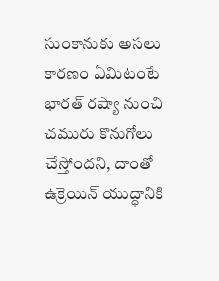సుంకానుకు అసలు కారణం ఏమిటంటే  భారత్ రష్యా నుంచి చమురు కొనుగోలు చేస్తోందని, దాంతో ఉక్రెయిన్ యుద్ధానికి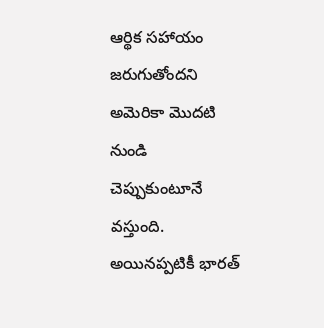ఆర్థిక సహాయం జరుగుతోందని అమెరికా మొదటి నుండి చెప్పుకుంటూనే  వస్తుంది. అయినప్పటికీ భారత్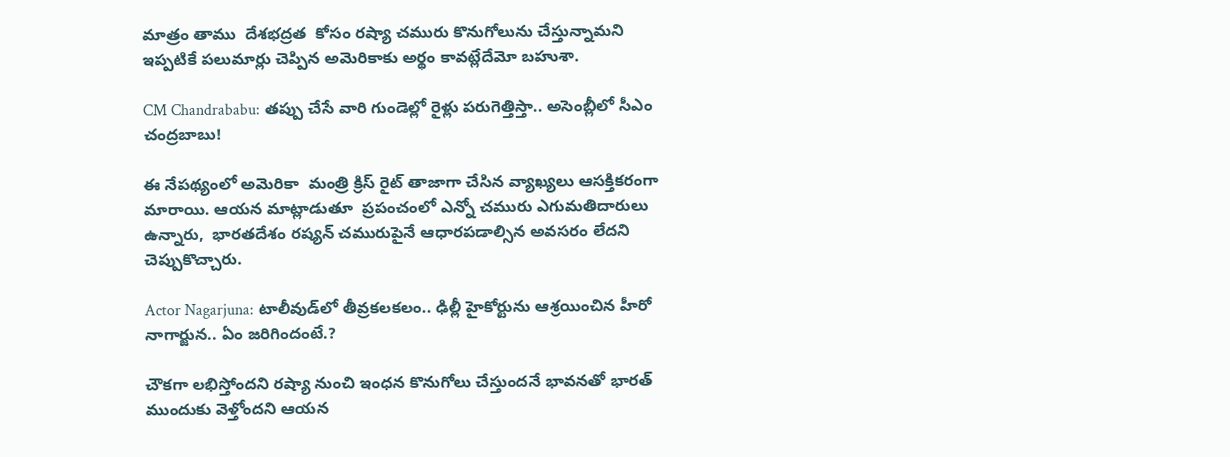మాత్రం తాము  దేశభద్రత  కోసం రష్యా చమురు కొనుగోలును చేస్తున్నామని ఇప్పటికే పలుమార్లు చెప్పిన అమెరికాకు అర్థం కావట్లేదేమో బహుశా.

CM Chandrababu: తప్పు చేసే వారి గుండెల్లో రైళ్లు పరుగెత్తిస్తా.. అసెంబ్లీలో సీఎం చంద్రబాబు!

ఈ నేపథ్యంలో అమెరికా  మంత్రి క్రిస్ రైట్ తాజాగా చేసిన వ్యాఖ్యలు ఆసక్తికరంగా మారాయి. ఆయన మాట్లాడుతూ  ప్రపంచంలో ఎన్నో చమురు ఎగుమతిదారులు ఉన్నారు,  భారతదేశం రష్యన్ చమురుపైనే ఆధారపడాల్సిన అవసరం లేదని చెప్పుకొచ్చారు.

Actor Nagarjuna: టాలీవుడ్‌లో తీవ్రకలకలం.. ఢిల్లీ హైకోర్టును ఆశ్రయించిన హీరో నాగార్జున.. ఏం జరిగిందంటే.?

చౌకగా లభిస్తోందని రష్యా నుంచి ఇంధన కొనుగోలు చేస్తుందనే భావనతో భారత్ ముందుకు వెళ్తోందని ఆయన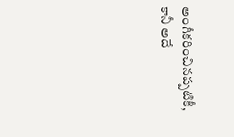అంగీకరించినప్పటికీ, కానీ అదే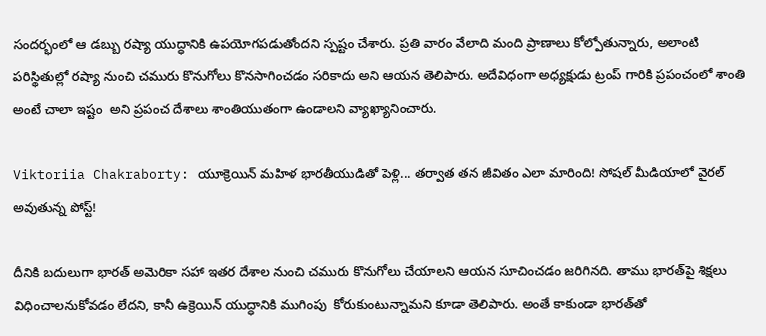సందర్భంలో ఆ డబ్బు రష్యా యుద్ధానికి ఉపయోగపడుతోందని స్పష్టం చేశారు. ప్రతి వారం వేలాది మంది ప్రాణాలు కోల్పోతున్నారు, అలాంటి పరిస్థితుల్లో రష్యా నుంచి చమురు కొనుగోలు కొనసాగించడం సరికాదు అని ఆయన తెలిపారు. అదేవిధంగా అధ్యక్షుడు ట్రంప్ గారికి ప్రపంచంలో శాంతి అంటే చాలా ఇష్టం  అని ప్రపంచ దేశాలు శాంతియుతంగా ఉండాలని వ్యాఖ్యానించారు.

Viktoriia Chakraborty: యూక్రెయిన్ మహిళ భారతీయుడితో పెళ్లి... తర్వాత తన జీవితం ఎలా మారింది! సోషల్ మీడియాలో వైరల్ అవుతున్న పోస్ట్!

దీనికి బదులుగా భారత్ అమెరికా సహా ఇతర దేశాల నుంచి చమురు కొనుగోలు చేయాలని ఆయన సూచించడం జరిగినది. తాము భారత్‌పై శిక్షలు విధించాలనుకోవడం లేదని, కానీ ఉక్రెయిన్ యుద్ధానికి ముగింపు  కోరుకుంటున్నామని కూడా తెలిపారు. అంతే కాకుండా భారత్‌తో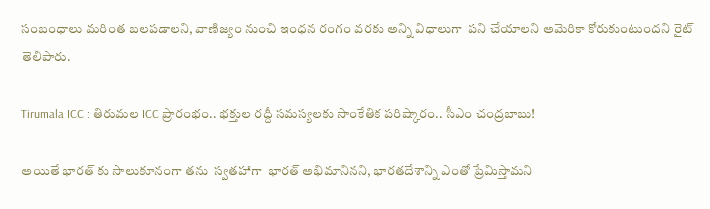సంబంధాలు మరింత బలపడాలని, వాణిజ్యం నుంచి ఇంధన రంగం వరకు అన్ని విధాలుగా  పని చేయాలని అమెరికా కోరుకుంటుందని రైట్ తెలిపారు.

Tirumala ICC : తిరుమల ICC ప్రారంభం.. భక్తుల రద్దీ సమస్యలకు సాంకేతిక పరిష్కారం.. సీఎం చంద్రబాబు!

అయితే భారత్ కు సాలుకూనంగా తను  స్వతహాగా  భారత్ అభిమానినని, భారతదేశాన్ని ఎంతో ప్రేమిస్తామని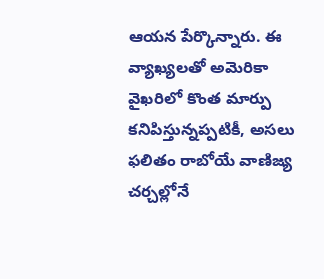ఆయన పేర్కొన్నారు. ఈ వ్యాఖ్యలతో అమెరికా వైఖరిలో కొంత మార్పు కనిపిస్తున్నప్పటికీ, అసలు ఫలితం రాబోయే వాణిజ్య చర్చల్లోనే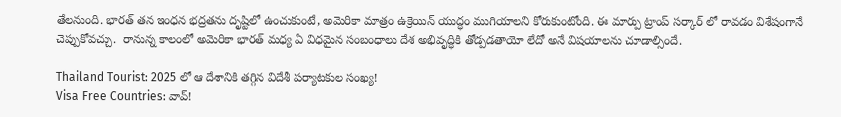తేలనుంది. భారత్ తన ఇంధన భద్రతను దృష్టిలో ఉంచుకుంటే, అమెరికా మాత్రం ఉక్రెయిన్ యుద్ధం ముగియాలని కోరుకుంటోంది. ఈ మార్పు ట్రాంప్ సర్కార్ లో రావడం విశేషంగానే చెప్పుకోవచ్చు.  రానున్న కాలంలో అమెరికా భారత్ మధ్య ఏ విధమైన సంబంధాలు దేశ అభివృద్ధికి తోడ్పడతాయో లేదో అనే విషయాలను చూడాల్సిందే.

Thailand Tourist: 2025 లో ఆ దేశానికి తగ్గిన విదేశీ పర్యాటకుల సంఖ్య!
Visa Free Countries: వావ్!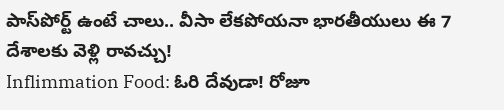పాస్‌పోర్ట్ ఉంటే చాలు.. వీసా లేకపోయనా భారతీయులు ఈ 7 దేశాలకు వెళ్లి రావచ్చు!
Inflimmation Food: ఓరి దేవుడా! రోజూ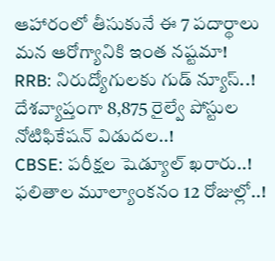ఆహారంలో తీసుకునే ఈ 7 పదార్థాలు మన ఆరోగ్యానికి ఇంత నష్టమా!
RRB: నిరుద్యోగులకు గుడ్ న్యూస్..! దేశవ్యాప్తంగా 8,875 రైల్వే పోస్టుల నోటిఫికేషన్ విడుదల..!
CBSE: పరీక్షల షెడ్యూల్ ఖరారు..! ఫలితాల మూల్యాంకనం 12 రోజుల్లో..!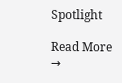Spotlight

Read More →